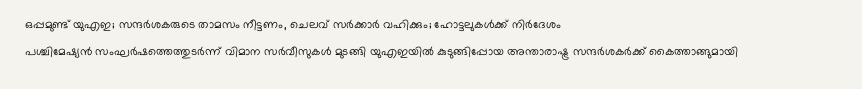ഒപ്പമുണ്ട് യുഎഇ; സന്ദർശകരുടെ താമസം നീട്ടണം, ചെലവ് സർക്കാർ വഹിക്കും; ഹോട്ടലുകൾക്ക് നിർദേശം
പശ്ചിമേഷ്യൻ സംഘർഷത്തെത്തുടർന്ന് വിമാന സർവീസുകൾ മുടങ്ങി യുഎഇയിൽ കുടുങ്ങിപ്പോയ അന്താരാഷ്ട്ര സന്ദർശകർക്ക് കൈത്താങ്ങുമായി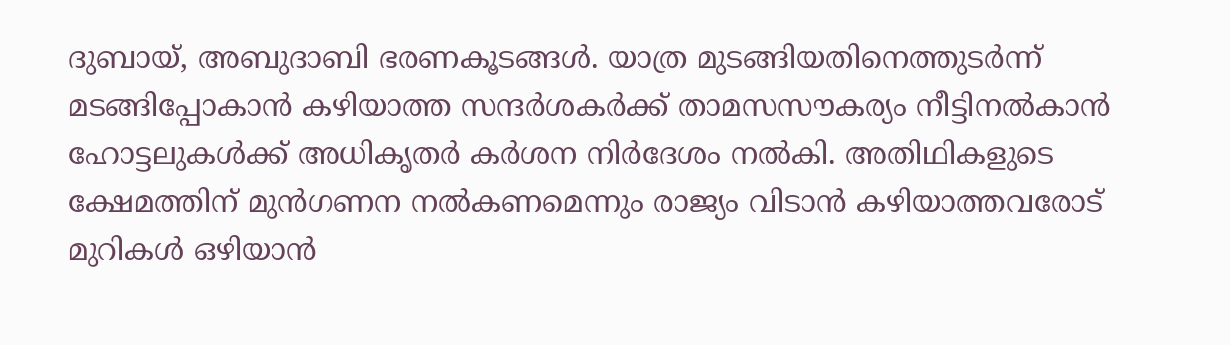ദുബായ്, അബുദാബി ഭരണകൂടങ്ങൾ. യാത്ര മുടങ്ങിയതിനെത്തുടർന്ന് മടങ്ങിപ്പോകാൻ കഴിയാത്ത സന്ദർശകർക്ക് താമസസൗകര്യം നീട്ടിനൽകാൻ ഹോട്ടലുകൾക്ക് അധികൃതർ കർശന നിർദേശം നൽകി. അതിഥികളുടെ ക്ഷേമത്തിന് മുൻഗണന നൽകണമെന്നും രാജ്യം വിടാൻ കഴിയാത്തവരോട് മുറികൾ ഒഴിയാൻ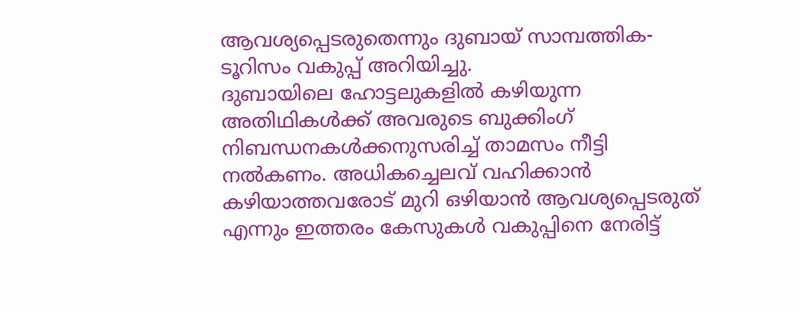ആവശ്യപ്പെടരുതെന്നും ദുബായ് സാമ്പത്തിക-ടൂറിസം വകുപ്പ് അറിയിച്ചു.
ദുബായിലെ ഹോട്ടലുകളിൽ കഴിയുന്ന അതിഥികൾക്ക് അവരുടെ ബുക്കിംഗ് നിബന്ധനകൾക്കനുസരിച്ച് താമസം നീട്ടി നൽകണം. അധികച്ചെലവ് വഹിക്കാൻ കഴിയാത്തവരോട് മുറി ഒഴിയാൻ ആവശ്യപ്പെടരുത് എന്നും ഇത്തരം കേസുകൾ വകുപ്പിനെ നേരിട്ട്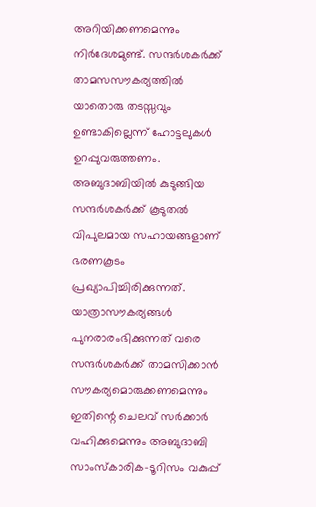അറിയിക്കണമെന്നും നിർദേശമുണ്ട്. സന്ദർശകർക്ക് താമസസൗകര്യത്തിൽ യാതൊരു തടസ്സവും ഉണ്ടാകില്ലെന്ന് ഹോട്ടലുകൾ ഉറപ്പുവരുത്തണം.
അബുദാബിയിൽ കുടുങ്ങിയ സന്ദർശകർക്ക് കൂടുതൽ വിപുലമായ സഹായങ്ങളാണ് ഭരണകൂടം പ്രഖ്യാപിച്ചിരിക്കുന്നത്. യാത്രാസൗകര്യങ്ങൾ പുനരാരംഭിക്കുന്നത് വരെ സന്ദർശകർക്ക് താമസിക്കാൻ സൗകര്യമൊരുക്കണമെന്നും ഇതിന്റെ ചെലവ് സർക്കാർ വഹിക്കുമെന്നും അബുദാബി സാംസ്കാരിക-ടൂറിസം വകുപ്പ്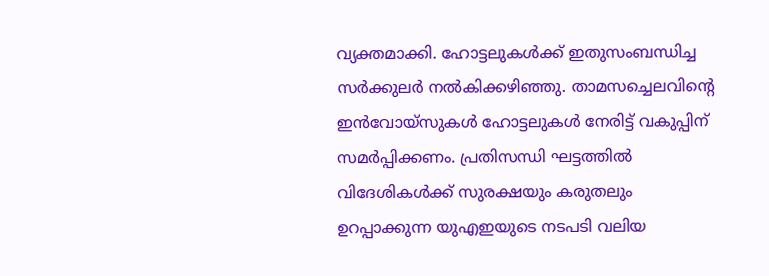വ്യക്തമാക്കി. ഹോട്ടലുകൾക്ക് ഇതുസംബന്ധിച്ച സർക്കുലർ നൽകിക്കഴിഞ്ഞു. താമസച്ചെലവിന്റെ ഇൻവോയ്സുകൾ ഹോട്ടലുകൾ നേരിട്ട് വകുപ്പിന് സമർപ്പിക്കണം. പ്രതിസന്ധി ഘട്ടത്തിൽ വിദേശികൾക്ക് സുരക്ഷയും കരുതലും ഉറപ്പാക്കുന്ന യുഎഇയുടെ നടപടി വലിയ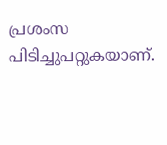പ്രശംസ പിടിച്ചുപറ്റുകയാണ്.